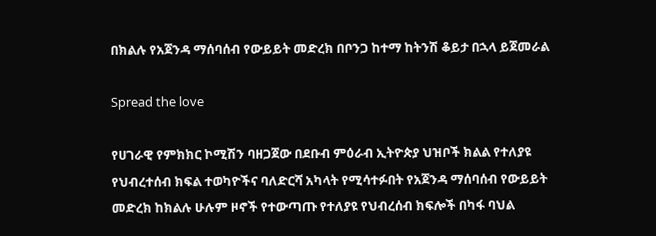በክልሉ የአጀንዳ ማሰባሰብ የውይይት መድረክ በቦንጋ ከተማ ከትንሽ ቆይታ በኋላ ይጀመራል

Spread the love

የሀገራዊ የምክክር ኮሚሽን ባዘጋጀው በደቡብ ምዕራብ ኢትዮጵያ ህዝቦች ክልል የተለያዩ የህብረተሰብ ክፍል ተወካዮችና ባለድርሻ አካላት የሚሳተፉበት የአጀንዳ ማሰባሰብ የውይይት መድረክ ከክልሉ ሁሉም ዞኖች የተውጣጡ የተለያዩ የህብረሰብ ክፍሎች በካፋ ባህል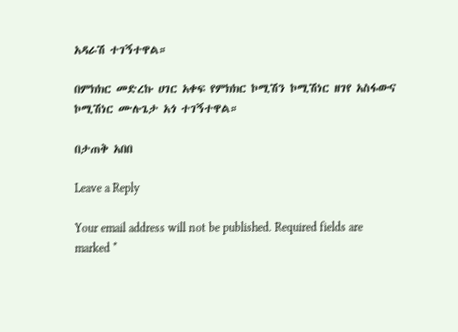አዳራሽ ተገኝተዋል።

በምክክር መድረኩ ሀገር አቀፍ የምክክር ኮሚሽን ኮሚሽነር ዘገየ አስፋውና ኮሚሽነር ሙሉጌታ አጎ ተገኝተዋል።

በታጠቅ አበበ

Leave a Reply

Your email address will not be published. Required fields are marked *